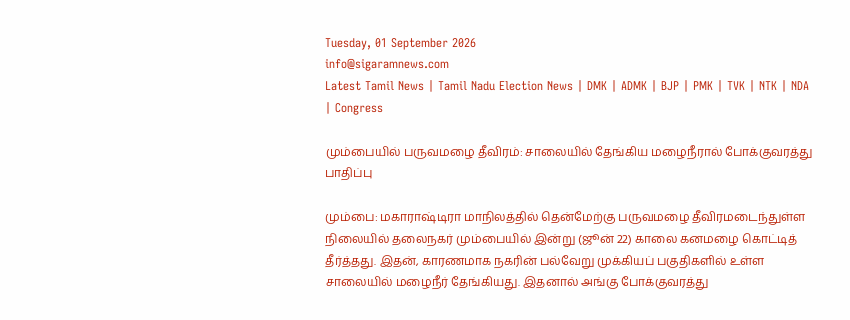Tuesday, 01 September 2026
info@sigaramnews.com
Latest Tamil News | Tamil Nadu Election News | DMK | ADMK | BJP | PMK | TVK | NTK | NDA | Congress

மும்பையில் பருவமழை தீவிரம்: சாலையில் தேங்கிய மழைநீரால் போக்குவரத்து பாதிப்பு

மும்பை: மகாராஷ்டிரா மாநிலத்தில் தென்மேற்கு பருவமழை தீவிரமடைந்துள்ள நிலையில் தலைநகர் மும்பையில் இன்று (ஜூன் 22) காலை கனமழை கொட்டித் தீர்த்தது. இதன், காரணமாக நகரின் பல்வேறு முக்கியப் பகுதிகளில் உள்ள சாலையில் மழைநீர் தேங்கியது. இதனால் அங்கு போக்குவரத்து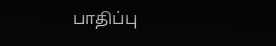பாதிப்பு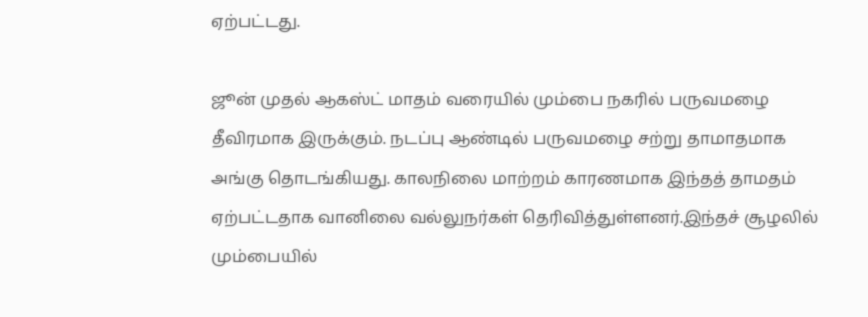ஏற்பட்டது.

ஜூன் முதல் ஆகஸ்ட் மாதம் வரையில் மும்பை நகரில் பருவமழை தீவிரமாக இருக்கும். நடப்பு ஆண்டில் பருவமழை சற்று தாமாதமாக அங்கு தொடங்கியது. காலநிலை மாற்றம் காரணமாக இந்தத் தாமதம் ஏற்பட்டதாக வானிலை வல்லுநர்கள் தெரிவித்துள்ளனர்.இந்தச் சூழலில் மும்பையில்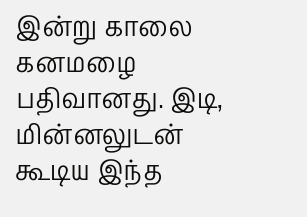இன்று காலை கனமழை பதிவானது. இடி, மின்னலுடன் கூடிய இந்த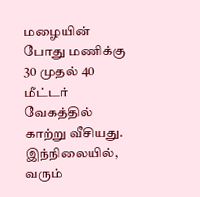மழையின் போது மணிக்கு 30 முதல் 40 மீட்டர் வேகத்தில் காற்று வீசியது. இந்நிலையில், வரும்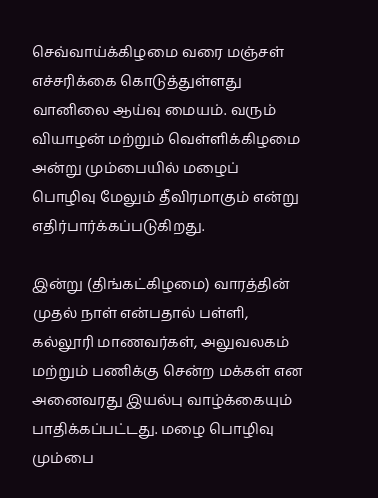செவ்வாய்க்கிழமை வரை மஞ்சள் எச்சரிக்கை கொடுத்துள்ளது வானிலை ஆய்வு மையம். வரும் வியாழன் மற்றும் வெள்ளிக்கிழமை அன்று மும்பையில் மழைப் பொழிவு மேலும் தீவிரமாகும் என்று எதிர்பார்க்கப்படுகிறது.

இன்று (திங்கட்கிழமை) வாரத்தின் முதல் நாள் என்பதால் பள்ளி, கல்லூரி மாணவர்கள், அலுவலகம் மற்றும் பணிக்கு சென்ற மக்கள் என அனைவரது இயல்பு வாழ்க்கையும் பாதிக்கப்பட்டது. மழை பொழிவு மும்பை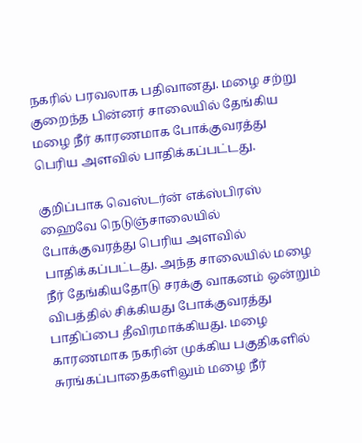நகரில் பரவலாக பதிவானது. மழை சற்று குறைந்த பின்னர் சாலையில் தேங்கிய மழை நீர் காரணமாக போக்குவரத்து பெரிய அளவில் பாதிக்கப்பட்டது.

குறிப்பாக வெஸ்டர்ன் எக்ஸ்பிரஸ் ஹைவே நெடுஞ்சாலையில் போக்குவரத்து பெரிய அளவில் பாதிக்கப்பட்டது. அந்த சாலையில் மழை நீர் தேங்கியதோடு சரக்கு வாகனம் ஒன்றும் விபத்தில் சிக்கியது போக்குவரத்து பாதிப்பை தீவிரமாக்கியது. மழை காரணமாக நகரின் முக்கிய பகுதிகளில் சுரங்கப்பாதைகளிலும் மழை நீர்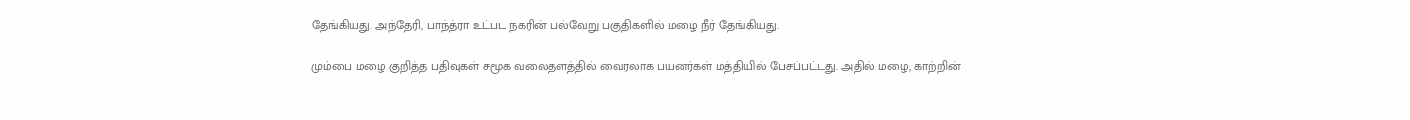தேங்கியது. அந்தேரி, பாந்த்ரா உட்பட நகரின் பல்வேறு பகுதிகளில் மழை நீர் தேங்கியது.

மும்பை மழை குறித்த பதிவுகள் சமூக வலைதளத்தில் வைரலாக பயனர்கள் மத்தியில் பேசப்பட்டது. அதில் மழை, காற்றின்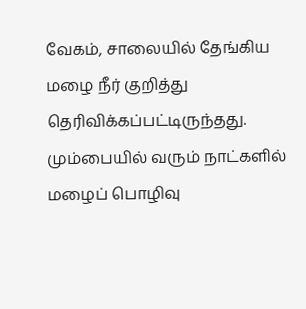வேகம், சாலையில் தேங்கிய மழை நீர் குறித்து தெரிவிக்கப்பட்டிருந்தது. மும்பையில் வரும் நாட்களில் மழைப் பொழிவு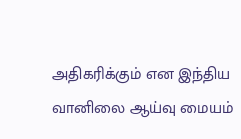அதிகரிக்கும் என இந்திய வானிலை ஆய்வு மையம்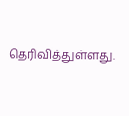தெரிவித்துள்ளது.